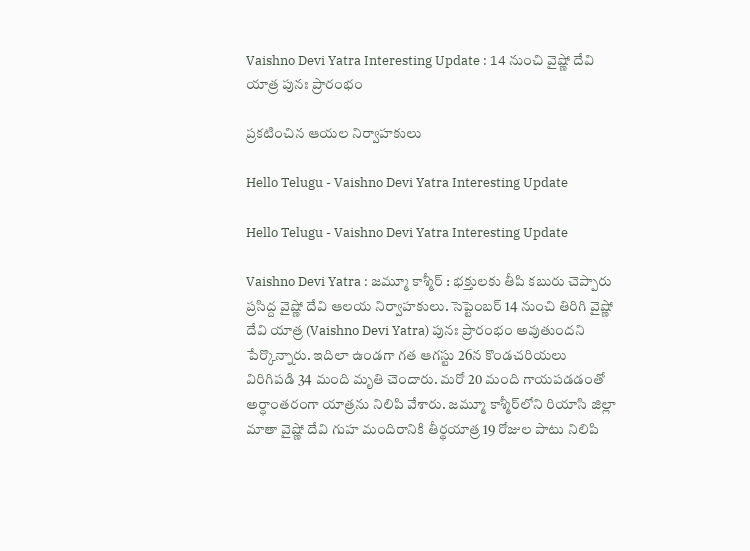Vaishno Devi Yatra Interesting Update : 14 నుంచి వైష్ణో దేవి యాత్ర పునః ప్రారంభం

ప్ర‌క‌టించిన ఆయ‌ల నిర్వాహ‌కులు

Hello Telugu - Vaishno Devi Yatra Interesting Update

Hello Telugu - Vaishno Devi Yatra Interesting Update

Vaishno Devi Yatra : జ‌మ్మూ కాశ్మీర్ : భ‌క్తుల‌కు తీపి క‌బురు చెప్పారు ప్ర‌సిద్ద వైష్ణో దేవి ఆల‌య నిర్వాహ‌కులు. సెప్టెంబ‌ర్ 14 నుంచి తిరిగి వైష్ణో దేవి యాత్ర (Vaishno Devi Yatra) పునః ప్రారంభం అవుతుంద‌ని పేర్కొన్నారు. ఇదిలా ఉండ‌గా గ‌త‌ ఆగస్టు 26న కొండచరియలు విరిగిపడి 34 మంది మృతి చెందారు. మ‌రో 20 మంది గాయప‌డ‌డంతో అర్ధాంత‌రంగా యాత్ర‌ను నిలిపి వేశారు. జమ్మూ కాశ్మీర్‌లోని రియాసి జిల్లా మాతా వైష్ణో దేవి గుహ మందిరానికి తీర్థయాత్ర 19 రోజుల పాటు నిలిపి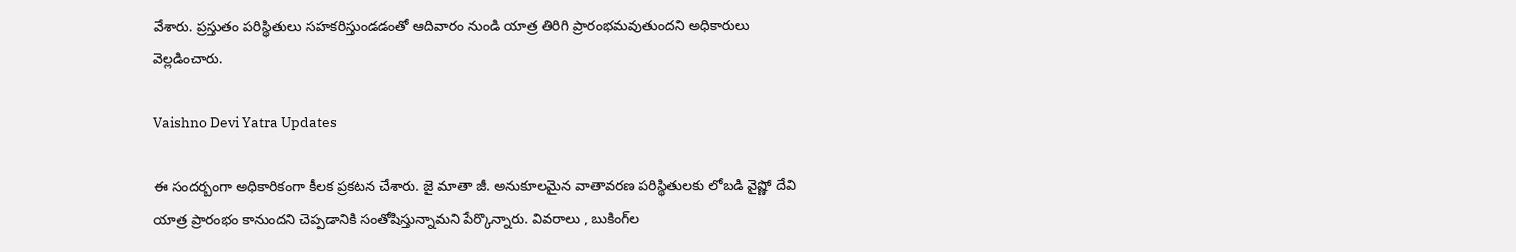వేశారు. ప్ర‌స్తుతం ప‌రిస్థితులు స‌హ‌క‌రిస్తుండ‌డంతో ఆదివారం నుండి యాత్ర తిరిగి ప్రారంభమవుతుందని అధికారులు వెల్ల‌డించారు.

Vaishno Devi Yatra Updates

ఈ సంద‌ర్బంగా అధికారికంగా కీల‌క ప్ర‌క‌ట‌న చేశారు. జై మాతా జీ. అనుకూలమైన వాతావరణ పరిస్థితులకు లోబడి వైష్ణో దేవి యాత్ర ప్రారంభం కానుంద‌ని చెప్ప‌డానికి సంతోషిస్తున్నామ‌ని పేర్కొన్నారు. వివరాలు , బుకింగ్‌ల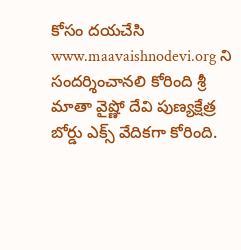కోసం ద‌యచేసి www.maavaishnodevi.org ని సందర్శించాన‌లి కోరింది శ్రీ మాతా వైష్ణో దేవి పుణ్యక్షేత్ర బోర్డు ఎక్స్ వేదిక‌గా కోరింది.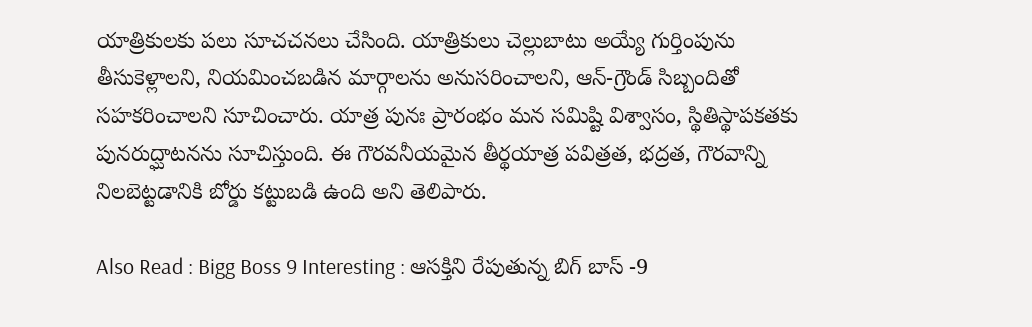యాత్రికుల‌కు ప‌లు సూచ‌చ‌న‌లు చేసింది. యాత్రికులు చెల్లుబాటు అయ్యే గుర్తింపును తీసుకెళ్లాలని, నియమించబడిన మార్గాలను అనుసరించాలని, ఆన్-గ్రౌండ్ సిబ్బందితో సహకరించాలని సూచించారు. యాత్ర పునః ప్రారంభం మన సమిష్టి విశ్వాసం, స్థితిస్థాపకతకు పునరుద్ఘాటనను సూచిస్తుంది. ఈ గౌరవనీయమైన తీర్థయాత్ర పవిత్రత, భద్రత, గౌరవాన్ని నిలబెట్టడానికి బోర్డు కట్టుబడి ఉంది అని తెలిపారు.

Also Read : Bigg Boss 9 Interesting : ఆస‌క్తిని రేపుతున్న బిగ్ బాస్ -9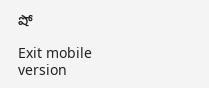షో

Exit mobile version